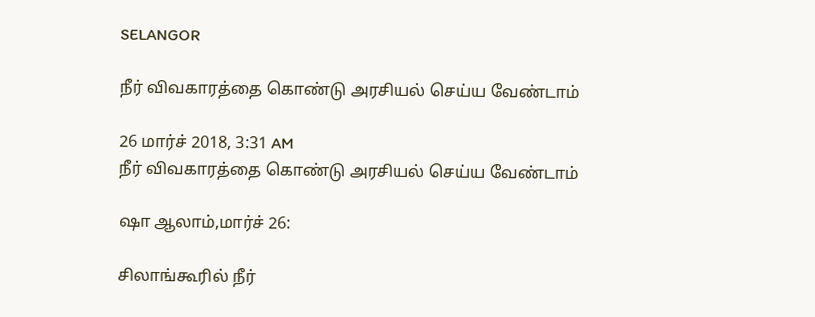SELANGOR

நீர் விவகாரத்தை கொண்டு அரசியல் செய்ய வேண்டாம்

26 மார்ச் 2018, 3:31 AM
நீர் விவகாரத்தை கொண்டு அரசியல் செய்ய வேண்டாம்

ஷா ஆலாம்,மார்ச் 26:

சிலாங்கூரில் நீர்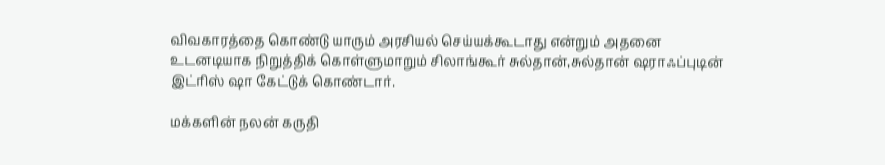விவகாரத்தை கொண்டு யாரும் அரசியல் செய்யக்கூடாது என்றும் அதனை உடனடியாக நிறுத்திக் கொள்ளுமாறும் சிலாங்கூர் சுல்தான்,சுல்தான் ஷராஃப்புடின் இட்ரிஸ் ஷா கேட்டுக் கொண்டார்.

மக்களின் நலன் கருதி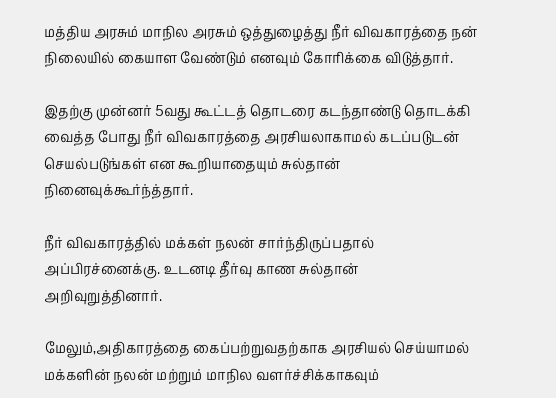மத்திய அரசும் மாநில அரசும் ஒத்துழைத்து நீர் விவகாரத்தை நன் நிலையில் கையாள வேண்டும் எனவும் கோரிக்கை விடுத்தார்.

இதற்கு முன்னர் 5வது கூட்டத் தொடரை கடந்தாண்டு தொடக்கி வைத்த போது நீர் விவகாரத்தை அரசியலாகாமல் கடப்படுடன் செயல்படுங்கள் என கூறியாதையும் சுல்தான் நினைவுக்கூர்ந்த்தார்.

நீர் விவகாரத்தில் மக்கள் நலன் சார்ந்திருப்பதால் அப்பிரச்னைக்கு. உடனடி தீர்வு காண சுல்தான் அறிவுறுத்தினார்.

மேலும்,அதிகாரத்தை கைப்பற்றுவதற்காக அரசியல் செய்யாமல் மக்களின் நலன் மற்றும் மாநில வளர்ச்சிக்காகவும்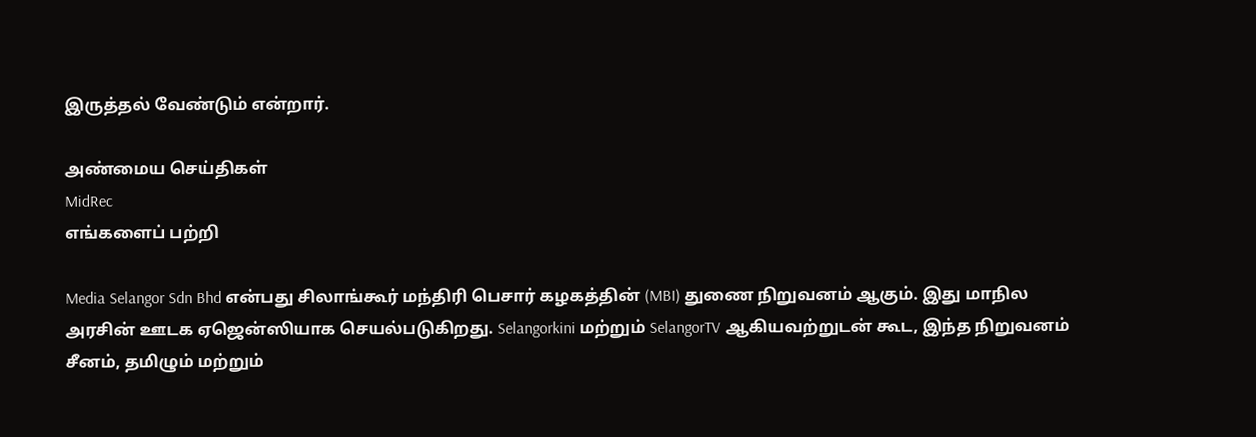இருத்தல் வேண்டும் என்றார்.

அண்மைய செய்திகள்
MidRec
எங்களைப் பற்றி

Media Selangor Sdn Bhd என்பது சிலாங்கூர் மந்திரி பெசார் கழகத்தின் (MBI) துணை நிறுவனம் ஆகும். இது மாநில அரசின் ஊடக ஏஜென்ஸியாக செயல்படுகிறது. Selangorkini மற்றும் SelangorTV ஆகியவற்றுடன் கூட, இந்த நிறுவனம் சீனம், தமிழும் மற்றும்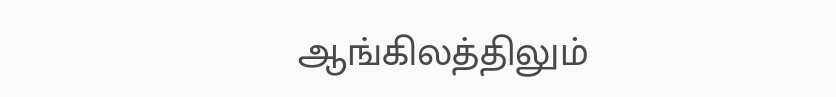ஆங்கிலத்திலும்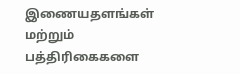இணையதளங்கள் மற்றும் பத்திரிகைகளை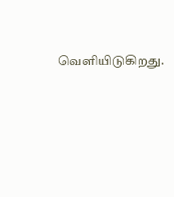வெளியிடுகிறது.